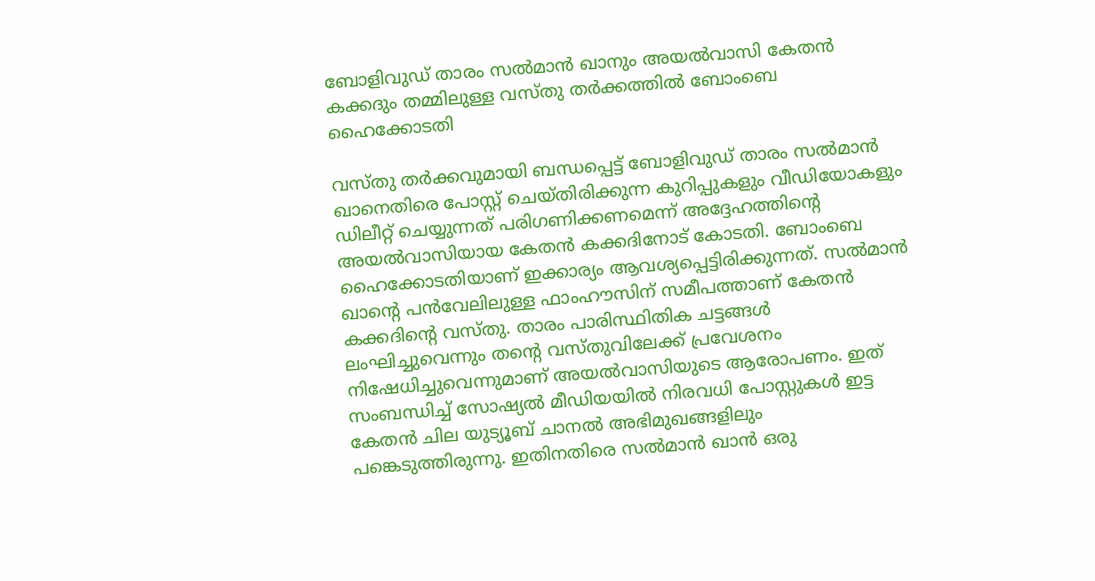ബോളിവുഡ് താരം സൽമാൻ ഖാനും അയൽവാസി കേതൻ കക്കദും തമ്മിലുള്ള വസ്തു തർക്കത്തിൽ ബോംബെ ഹൈക്കോടതി

വസ്തു തര്‍ക്കവുമായി ബന്ധപ്പെട്ട് ബോളിവുഡ് താരം സല്‍മാന്‍ ഖാനെതിരെ പോസ്റ്റ് ചെയ്തിരിക്കുന്ന കുറിപ്പുകളും വീഡിയോകളും ഡിലീറ്റ് ചെയ്യുന്നത് പരിഗണിക്കണമെന്ന് അദ്ദേഹത്തിന്‍റെ അയല്‍വാസിയായ കേതന്‍ കക്കദിനോട് കോടതി. ബോംബെ ഹൈക്കോടതിയാണ് ഇക്കാര്യം ആവശ്യപ്പെട്ടിരിക്കുന്നത്. സല്‍മാന്‍ ഖാന്‍റെ പന്‍വേലിലുള്ള ഫാംഹൗസിന് സമീപത്താണ് കേതന്‍ കക്കദിന്‍റെ വസ്തു. താരം പാരിസ്ഥിതിക ചട്ടങ്ങള്‍ ലംഘിച്ചുവെന്നും തന്‍റെ വസ്തുവിലേക്ക് പ്രവേശനം നിഷേധിച്ചുവെന്നുമാണ് അയല്‍വാസിയുടെ ആരോപണം. ഇത് സംബന്ധിച്ച് സോഷ്യല്‍ മീഡിയയില്‍ നിരവധി പോസ്റ്റുകള്‍ ഇട്ട കേതന്‍ ചില യുട്യൂബ് ചാനല്‍ അഭിമുഖങ്ങളിലും പങ്കെടുത്തിരുന്നു. ഇതിനതിരെ സല്‍മാന്‍ ഖാന്‍ ഒരു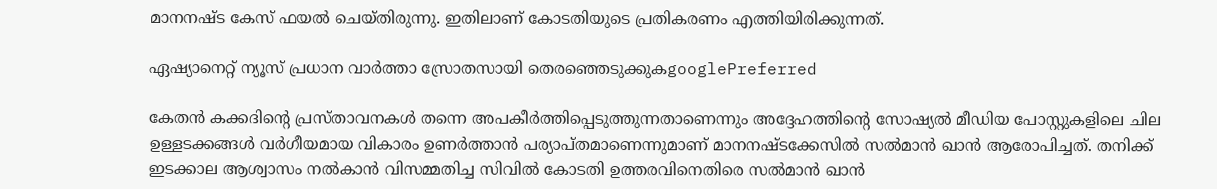മാനനഷ്ട കേസ് ഫയല്‍ ചെയ്തിരുന്നു. ഇതിലാണ് കോടതിയുടെ പ്രതികരണം എത്തിയിരിക്കുന്നത്.

ഏഷ്യാനെറ്റ് ന്യൂസ് പ്രധാന വാർത്താ സ്രോതസായി തെരഞ്ഞെടുക്കുകgooglePreferred

കേതന്‍ കക്കദിന്‍റെ പ്രസ്താവനകള്‍ തന്നെ അപകീര്‍ത്തിപ്പെടുത്തുന്നതാണെന്നും അദ്ദേഹത്തിന്‍റെ സോഷ്യല്‍ മീഡിയ പോസ്റ്റുകളിലെ ചില ഉള്ളടക്കങ്ങള്‍ വര്‍ഗീയമായ വികാരം ഉണര്‍ത്താന്‍ പര്യാപ്തമാണെന്നുമാണ് മാനനഷ്ടക്കേസില്‍ സല്‍മാന്‍ ഖാന്‍ ആരോപിച്ചത്. തനിക്ക് ഇടക്കാല ആശ്വാസം നല്‍കാന്‍ വിസമ്മതിച്ച സിവില്‍ കോടതി ഉത്തരവിനെതിരെ സല്‍മാന്‍ ഖാന്‍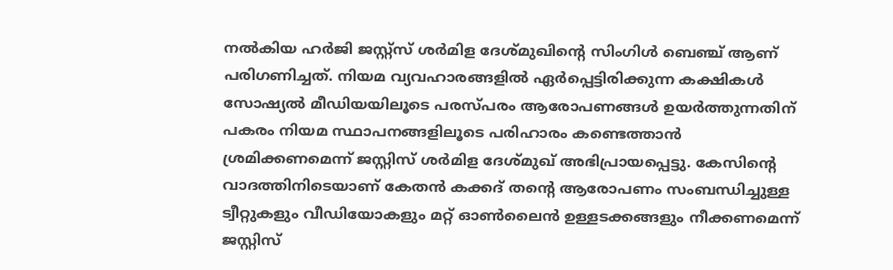നല്‍കിയ ഹര്‍ജി ജസ്റ്റ്സ് ശര്‍മിള ദേശ്മുഖിന്‍റെ സിംഗിള്‍ ബെഞ്ച് ആണ് പരിഗണിച്ചത്. നിയമ വ്യവഹാരങ്ങളില്‍ ഏര്‍പ്പെട്ടിരിക്കുന്ന കക്ഷികള്‍ സോഷ്യല്‍ മീഡിയയിലൂടെ പരസ്പരം ആരോപണങ്ങള്‍ ഉയര്‍ത്തുന്നതിന് പകരം നിയമ സ്ഥാപനങ്ങളിലൂടെ പരിഹാരം കണ്ടെത്താന്‍ ശ്രമിക്കണമെന്ന് ജസ്റ്റിസ് ശര്‍മിള ദേശ്മുഖ് അഭിപ്രായപ്പെട്ടു. കേസിന്‍റെ വാദത്തിനിടെയാണ് കേതന്‍ കക്കദ് തന്‍റെ ആരോപണം സംബന്ധിച്ചുള്ള ട്വീറ്റുകളും വീഡിയോകളും മറ്റ് ഓണ്‍ലൈന്‍ ഉള്ളടക്കങ്ങളും നീക്കണമെന്ന് ജസ്റ്റിസ്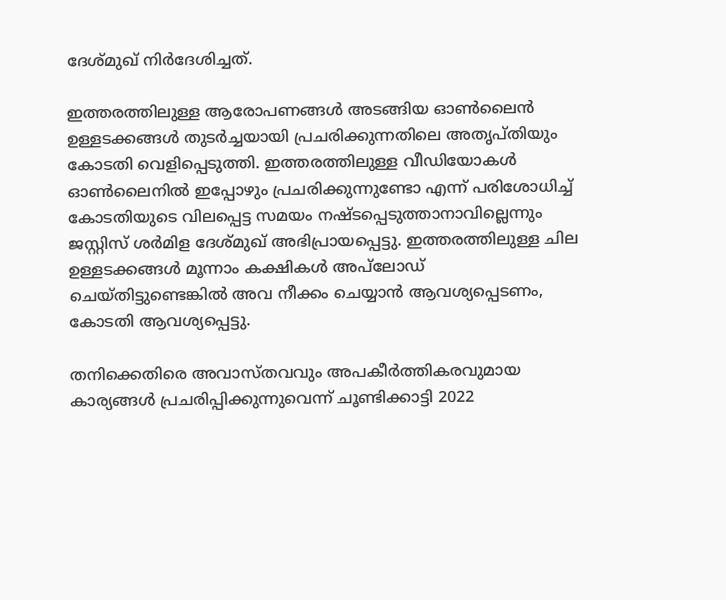ദേശ്മുഖ് നിര്‍ദേശിച്ചത്.

ഇത്തരത്തിലുള്ള ആരോപണങ്ങള്‍ അടങ്ങിയ ഓണ്‍ലൈന്‍ ഉള്ളടക്കങ്ങള്‍ തുടര്‍ച്ചയായി പ്രചരിക്കുന്നതിലെ അതൃപ്തിയും കോടതി വെളിപ്പെടുത്തി. ഇത്തരത്തിലുള്ള വീഡിയോകള്‍ ഓണ്‍ലൈനില്‍ ഇപ്പോഴും പ്രചരിക്കുന്നുണ്ടോ എന്ന് പരിശോധിച്ച് കോടതിയുടെ വിലപ്പെട്ട സമയം നഷ്ടപ്പെടുത്താനാവില്ലെന്നും ജസ്റ്റിസ് ശര്‍മിള ദേശ്മുഖ് അഭിപ്രായപ്പെട്ടു. ഇത്തരത്തിലുള്ള ചില ഉള്ളടക്കങ്ങള്‍ മൂന്നാം കക്ഷികള്‍ അപ്‍ലോഡ് ചെയ്തിട്ടുണ്ടെങ്കില്‍ അവ നീക്കം ചെയ്യാന്‍ ആവശ്യപ്പെടണം, കോടതി ആവശ്യപ്പെട്ടു.

തനിക്കെതിരെ അവാസ്തവവും അപകീര്‍ത്തികരവുമായ കാര്യങ്ങള്‍ പ്രചരിപ്പിക്കുന്നുവെന്ന് ചൂണ്ടിക്കാട്ടി 2022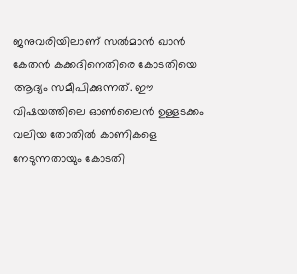ജനുവരിയിലാണ് സല്‍മാന്‍ ഖാന്‍ കേതന്‍ കക്കദിനെതിരെ കോടതിയെ ആദ്യം സമീപിക്കുന്നത്. ഈ വിഷയത്തിലെ ഓണ്‍ലൈന്‍ ഉള്ളടക്കം വലിയ തോതില്‍ കാണികളെ നേടുന്നതായും കോടതി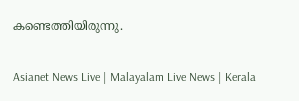കണ്ടെത്തിയിരുന്നു.

Asianet News Live | Malayalam Live News | Kerala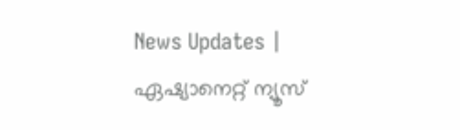News Updates | ഏഷ്യാനെറ്റ് ന്യൂസ്